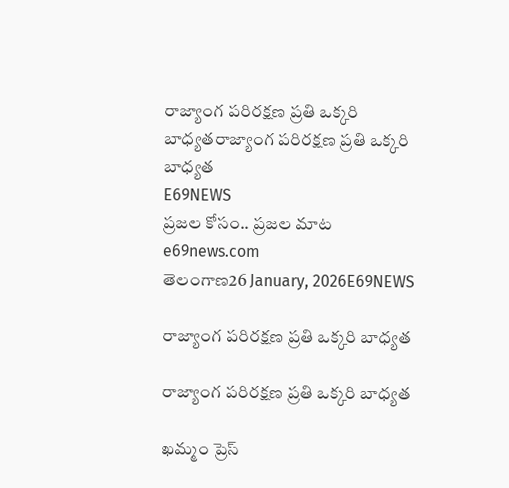రాజ్యాంగ పరిరక్షణ ప్రతి ఒక్కరి బాధ్యతరాజ్యాంగ పరిరక్షణ ప్రతి ఒక్కరి బాధ్యత
E69NEWS
ప్రజల కోసం.. ప్రజల మాట
e69news.com
తెలంగాణ26 January, 2026E69NEWS

రాజ్యాంగ పరిరక్షణ ప్రతి ఒక్కరి బాధ్యత

రాజ్యాంగ పరిరక్షణ ప్రతి ఒక్కరి బాధ్యత

ఖమ్మం ప్రెస్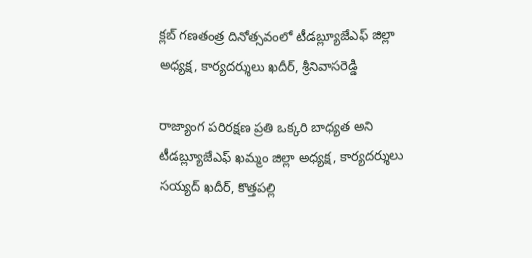క్లబ్ గణతంత్ర దినోత్సవంలో టీడబ్ల్యూజేఎఫ్ జిల్లా అధ్యక్ష, కార్యదర్శులు ఖదీర్, శ్రీనివాసరెడ్డి

రాజ్యాంగ పరిరక్షణ ప్రతి ఒక్కరి బాధ్యత అని టీడబ్ల్యూజేఎఫ్ ఖమ్మం జిల్లా అధ్యక్ష, కార్యదర్శులు సయ్యద్ ఖదీర్, కొత్తపల్లి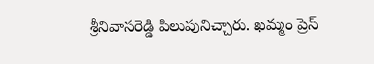శ్రీనివాసరెడ్డి పిలుపునిచ్చారు. ఖమ్మం ప్రెస్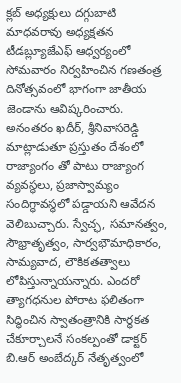క్లబ్ అధ్యక్షులు దగ్గుబాటి మాధవరావు అధ్యక్షతన టీడబ్ల్యూజేఎఫ్ ఆధ్వర్యంలో సోమవారం నిర్వహించిన గణతంత్ర దినోత్సవంలో భాగంగా జాతీయ జెండాను ఆవిష్కరించారు. అనంతరం ఖదీర్, శ్రీనివాసరెడ్డి మాట్లాడుతూ ప్రస్తుతం దేశంలో రాజ్యాంగం తో పాటు రాజ్యాంగ వ్యవస్థలు, ప్రజాస్వామ్యం సందిగ్ధావస్థలో పడ్డాయని ఆవేదన వెలిబుచ్చారు. స్వేచ్ఛ, సమానత్వం, సౌభ్రాతృత్వం, సార్వభౌమాధికారం, సామ్యవాద, లౌకికతత్వాలు లోపిస్తున్నాయన్నారు. ఎందరో త్యాగధనుల పోరాట ఫలితంగా సిద్ధించిన స్వాతంత్రానికి సార్ధకత చేకూర్చాలనే సంకల్పంతో డాక్టర్ బి.ఆర్ అంబేద్కర్ నేతృత్వంలో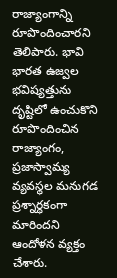రాజ్యాంగాన్ని రూపొందించారని తెలిపారు. భావి భారత ఉజ్వల భవిష్యత్తును దృష్టిలో ఉంచుకొని రూపొందించిన రాజ్యాంగం, ప్రజాస్వామ్య వ్యవస్థల మనుగడ ప్రశ్నార్ధకంగా మారిందని ఆందోళన వ్యక్తం చేశారు.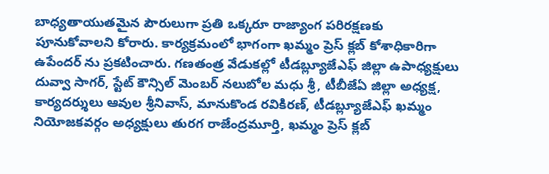బాధ్యతాయుతమైన పౌరులుగా ప్రతి ఒక్కరూ రాజ్యాంగ పరిరక్షణకు పూనుకోవాలని కోరారు. కార్యక్రమంలో భాగంగా ఖమ్మం ప్రెస్ క్లబ్ కోశాధికారిగా ఉపేందర్ ను ప్రకటించారు. గణతంత్ర వేడుకల్లో టీడబ్ల్యూజేఎఫ్ జిల్లా ఉపాధ్యక్షులు దువ్వా సాగర్, స్టేట్ కౌన్సిల్ మెంబర్ నలుబోల మధు శ్రీ, టీబీజేఏ జిల్లా అధ్యక్ష, కార్యదర్శులు ఆవుల శ్రీనివాస్, మానుకొండ రవికిరణ్, టీడబ్ల్యూజేఎఫ్ ఖమ్మం నియోజకవర్గం అధ్యక్షులు తురగ రాజేంద్రమూర్తి, ఖమ్మం ప్రెస్ క్లబ్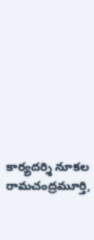కార్యదర్శి నూకల రామచంద్రమూర్తి,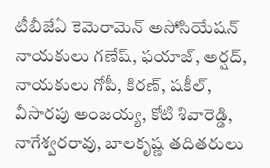టీబీజేఏ కెమెరామెన్ అసోసియేషన్ నాయకులు గణేష్, ఫయాజ్, అర్షద్, నాయకులు గోపీ, కిరణ్, షకీల్, వీసారపు అంజయ్య, కోటి శివారెడ్డి, నాగేశ్వరరావు, బాలకృష్ణ తదితరులు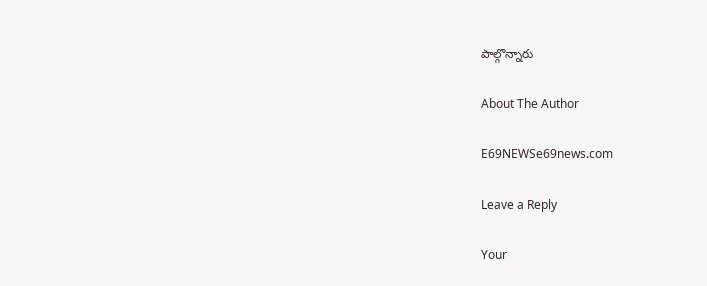పాల్గొన్నారు

About The Author

E69NEWSe69news.com

Leave a Reply

Your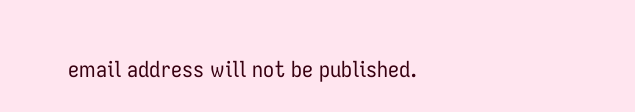email address will not be published.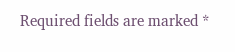Required fields are marked *